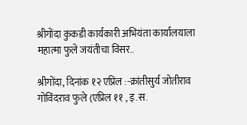श्रीगोंदा कुकडी कार्यकारी अभियंता कार्यालयाला महात्मा फुले जयंतीचा विसर..

श्रीगोंदा, दिनांक १२ एप्रिल :-क्रांतीसुर्य जोतीराव गोविंदराव फुले (एप्रिल ११ , इ.स.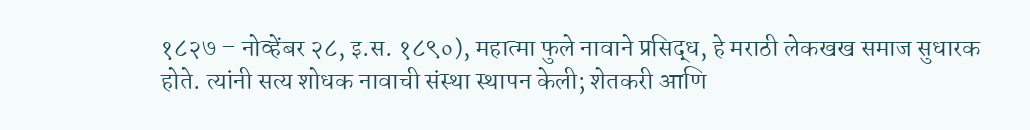१८२७ – नोव्हेंबर २८, इ.स. १८९०), महात्मा फुले नावाने प्रसिद्ध, हे मराठी लेकखख समाज सुधारक होते. त्यांनी सत्य शोधक नावाची संस्था स्थापन केली; शेतकरी आणि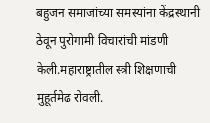बहुजन समाजांच्या समस्यांना केंद्रस्थानी ठेवून पुरोगामी विचारांची मांडणी केली.महाराष्ट्रातील स्त्री शिक्षणाची मुहूर्तमेढ रोवली.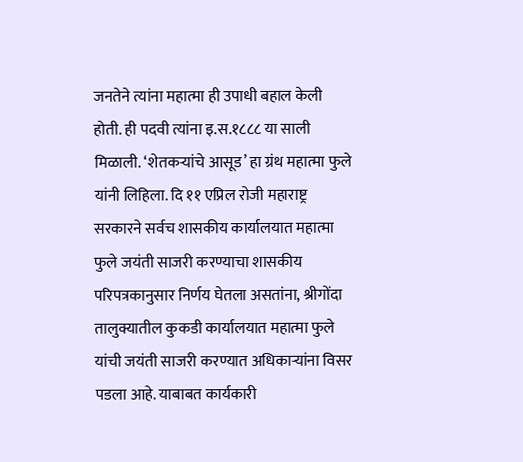जनतेने त्यांना महात्मा ही उपाधी बहाल केली होती. ही पदवी त्यांना इ.स.१८८८ या साली मिळाली. ‘शेतकऱ्यांचे आसूड’ हा ग्रंथ महात्मा फुले यांनी लिहिला. दि ११ एप्रिल रोजी महाराष्ट्र सरकारने सर्वच शासकीय कार्यालयात महात्मा फुले जयंती साजरी करण्याचा शासकीय परिपत्रकानुसार निर्णय घेतला असतांना, श्रीगोंदा तालुक्यातील कुकडी कार्यालयात महात्मा फुले यांची जयंती साजरी करण्यात अधिकाऱ्यांना विसर पडला आहे. याबाबत कार्यकारी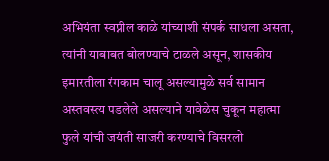अभियंता स्वप्नील काळे यांच्याशी संपर्क साधला असता, त्यांनी याबाबत बोलण्याचे टाळले असून, शासकीय इमारतीला रंगकाम चालू असल्यामुळे सर्व सामान अस्तवस्त्य पडलेले असल्याने यावेळेस चुकून महात्मा फुले यांची जयंती साजरी करण्याचे विसरलो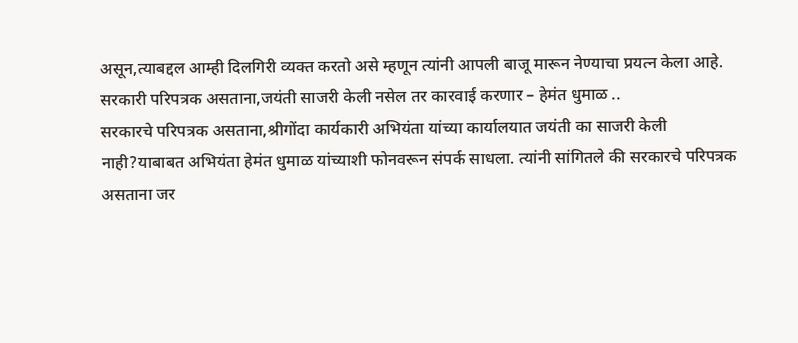असून,त्याबद्दल आम्ही दिलगिरी व्यक्त करतो असे म्हणून त्यांनी आपली बाजू मारून नेण्याचा प्रयत्न केला आहे.
सरकारी परिपत्रक असताना,जयंती साजरी केली नसेल तर कारवाई करणार – हेमंत धुमाळ ..
सरकारचे परिपत्रक असताना,श्रीगोंदा कार्यकारी अभियंता यांच्या कार्यालयात जयंती का साजरी केली नाही?याबाबत अभियंता हेमंत धुमाळ यांच्याशी फोनवरून संपर्क साधला. त्यांनी सांगितले की सरकारचे परिपत्रक असताना जर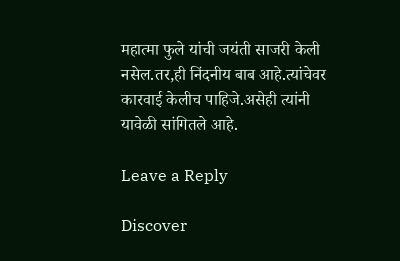महात्मा फुले यांची जयंती साजरी केली नसेल.तर,ही निंदनीय बाब आहे.त्यांचेवर कारवाई केलीच पाहिजे.असेही त्यांनी यावेळी सांगितले आहे.

Leave a Reply

Discover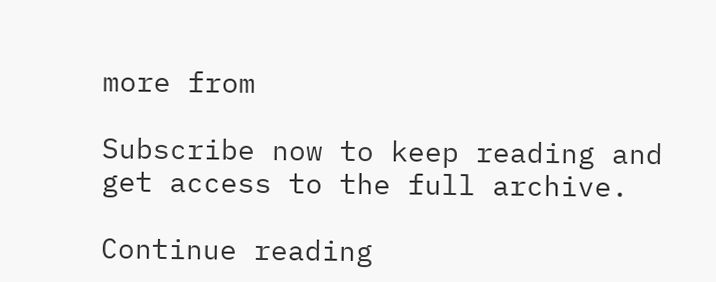more from

Subscribe now to keep reading and get access to the full archive.

Continue reading